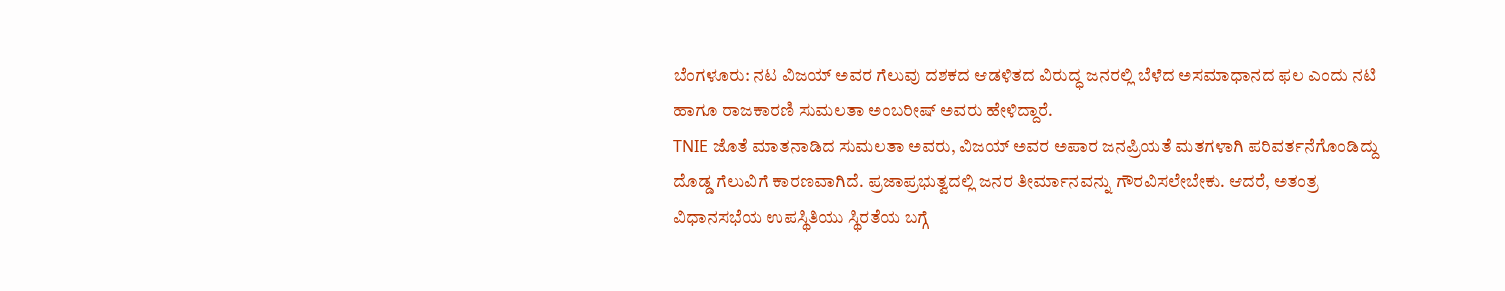ಬೆಂಗಳೂರು: ನಟ ವಿಜಯ್ ಅವರ ಗೆಲುವು ದಶಕದ ಆಡಳಿತದ ವಿರುದ್ಧ ಜನರಲ್ಲಿ ಬೆಳೆದ ಅಸಮಾಧಾನದ ಫಲ ಎಂದು ನಟಿ ಹಾಗೂ ರಾಜಕಾರಣಿ ಸುಮಲತಾ ಅಂಬರೀಷ್ ಅವರು ಹೇಳಿದ್ದಾರೆ.
TNIE ಜೊತೆ ಮಾತನಾಡಿದ ಸುಮಲತಾ ಅವರು, ವಿಜಯ್ ಅವರ ಅಪಾರ ಜನಪ್ರಿಯತೆ ಮತಗಳಾಗಿ ಪರಿವರ್ತನೆಗೊಂಡಿದ್ದು ದೊಡ್ಡ ಗೆಲುವಿಗೆ ಕಾರಣವಾಗಿದೆ. ಪ್ರಜಾಪ್ರಭುತ್ವದಲ್ಲಿ ಜನರ ತೀರ್ಮಾನವನ್ನು ಗೌರವಿಸಲೇಬೇಕು. ಆದರೆ, ಅತಂತ್ರ ವಿಧಾನಸಭೆಯ ಉಪಸ್ಥಿತಿಯು ಸ್ಥಿರತೆಯ ಬಗ್ಗೆ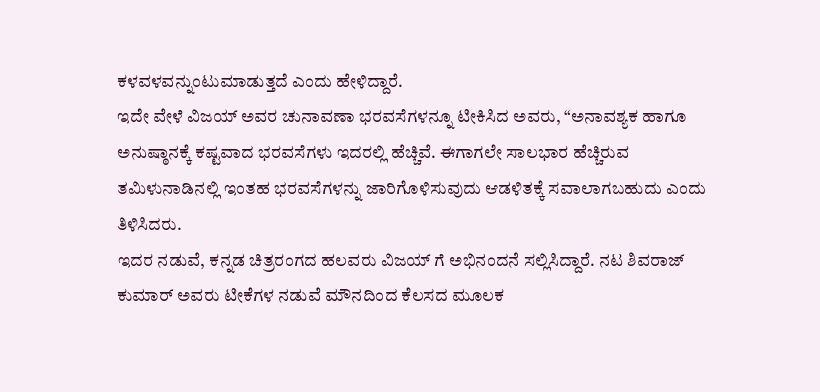ಕಳವಳವನ್ನುಂಟುಮಾಡುತ್ತದೆ ಎಂದು ಹೇಳಿದ್ದಾರೆ.
ಇದೇ ವೇಳೆ ವಿಜಯ್ ಅವರ ಚುನಾವಣಾ ಭರವಸೆಗಳನ್ನೂ ಟೀಕಿಸಿದ ಅವರು, “ಅನಾವಶ್ಯಕ ಹಾಗೂ ಅನುಷ್ಠಾನಕ್ಕೆ ಕಷ್ಟವಾದ ಭರವಸೆಗಳು ಇದರಲ್ಲಿ ಹೆಚ್ಚಿವೆ. ಈಗಾಗಲೇ ಸಾಲಭಾರ ಹೆಚ್ಚಿರುವ ತಮಿಳುನಾಡಿನಲ್ಲಿ ಇಂತಹ ಭರವಸೆಗಳನ್ನು ಜಾರಿಗೊಳಿಸುವುದು ಆಡಳಿತಕ್ಕೆ ಸವಾಲಾಗಬಹುದು ಎಂದು ತಿಳಿಸಿದರು.
ಇದರ ನಡುವೆ, ಕನ್ನಡ ಚಿತ್ರರಂಗದ ಹಲವರು ವಿಜಯ್ ಗೆ ಅಭಿನಂದನೆ ಸಲ್ಲಿಸಿದ್ದಾರೆ. ನಟ ಶಿವರಾಜ್ ಕುಮಾರ್ ಅವರು ಟೀಕೆಗಳ ನಡುವೆ ಮೌನದಿಂದ ಕೆಲಸದ ಮೂಲಕ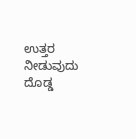ಉತ್ತರ ನೀಡುವುದು ದೊಡ್ಡ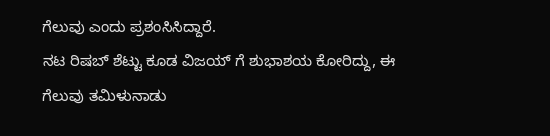ಗೆಲುವು ಎಂದು ಪ್ರಶಂಸಿಸಿದ್ದಾರೆ.
ನಟ ರಿಷಬ್ ಶೆಟ್ಟು ಕೂಡ ವಿಜಯ್ ಗೆ ಶುಭಾಶಯ ಕೋರಿದ್ದು, ಈ ಗೆಲುವು ತಮಿಳುನಾಡು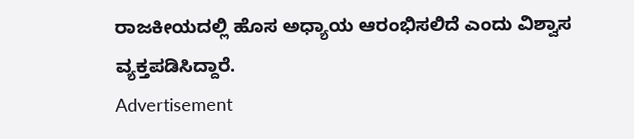ರಾಜಕೀಯದಲ್ಲಿ ಹೊಸ ಅಧ್ಯಾಯ ಆರಂಭಿಸಲಿದೆ ಎಂದು ವಿಶ್ವಾಸ ವ್ಯಕ್ತಪಡಿಸಿದ್ದಾರೆ.
Advertisement